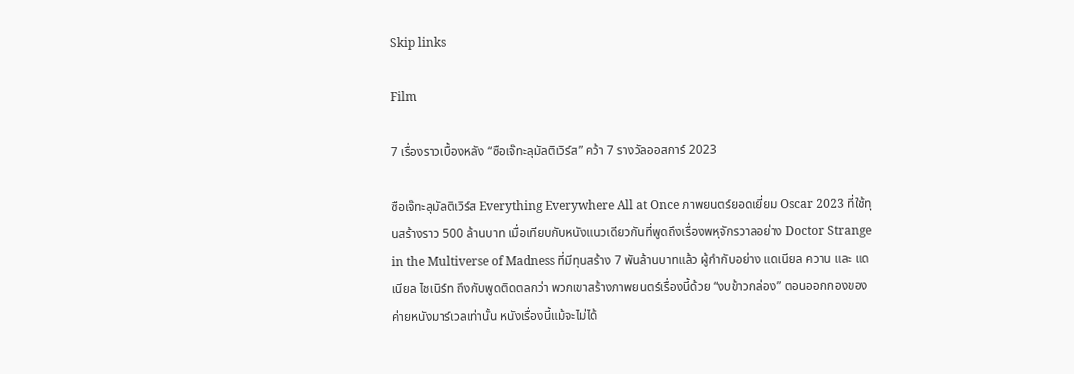Skip links

Film

7 เรื่องราวเบื้องหลัง “ซือเจ๊ทะลุมัลติเวิร์ส” คว้า 7 รางวัลออสการ์ 2023

ซือเจ๊ทะลุมัลติเวิร์ส Everything Everywhere All at Once ภาพยนตร์ยอดเยี่ยม Oscar 2023 ที่ใช้ทุนสร้างราว 500 ล้านบาท เมื่อเทียบกับหนังแนวเดียวกันที่พูดถึงเรื่องพหุจักรวาลอย่าง Doctor Strange in the Multiverse of Madness ที่มีทุนสร้าง 7 พันล้านบาทแล้ว ผู้กำกับอย่าง แดเนียล ควาน และ แดเนียล ไชเนิร์ท ถึงกับพูดติดตลกว่า พวกเขาสร้างภาพยนตร์เรื่องนี้ด้วย “งบข้าวกล่อง” ตอนออกกองของค่ายหนังมาร์เวลเท่านั้น หนังเรื่องนี้แม้จะไม่ได้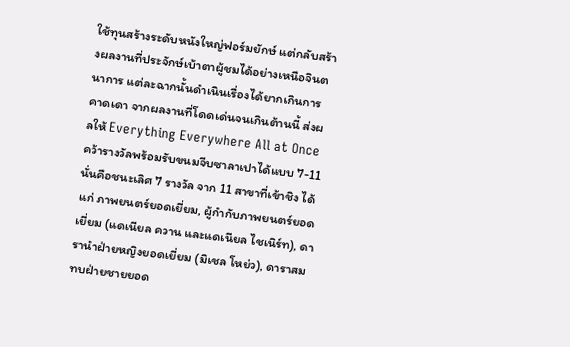ใช้ทุนสร้างระดับหนังใหญ่ฟอร์มยักษ์ แต่กลับสร้างผลงานที่ประจักษ์เบ้าตาผู้ชมได้อย่างเหนือจินตนาการ แต่ละฉากนั้นดำเนินเรื่องได้ยากเกินการคาดเดา จากผลงานที่โดดเด่นจนเกินต้านนี้ ส่งผลให้ Everything Everywhere All at Once คว้ารางวัลพร้อมรับขนมจีบซาลาเปาได้แบบ 7-11 นั่นคือชนะเลิศ 7 รางวัล จาก 11 สาขาที่เข้าชิง ได้แก่ ภาพยนตร์ยอดเยี่ยม, ผู้กำกับภาพยนตร์ยอดเยี่ยม (แดเนียล ควาน และแดเนียล ไชเนิร์ท), ดารานำฝ่ายหญิงยอดเยี่ยม (มิเชล โหย่ว), ดาราสมทบฝ่ายชายยอด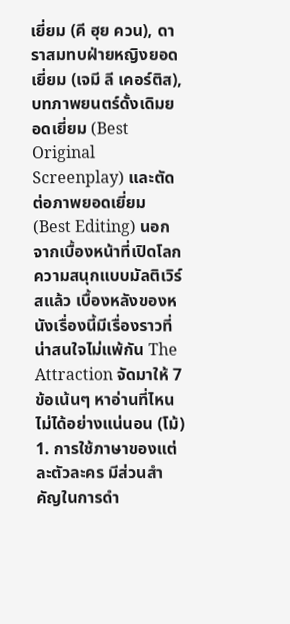เยี่ยม (คี ฮุย ควน), ดาราสมทบฝ่ายหญิงยอดเยี่ยม (เจมี ลี เคอร์ติส), บทภาพยนตร์ดั้งเดิมยอดเยี่ยม (Best Original Screenplay) และตัดต่อภาพยอดเยี่ยม (Best Editing) นอกจากเบื้องหน้าที่เปิดโลกความสนุกแบบมัลติเวิร์สแล้ว เบื้องหลังของหนังเรื่องนี้มีเรื่องราวที่น่าสนใจไม่แพ้กัน The Attraction จัดมาให้ 7 ข้อเน้นๆ หาอ่านที่ไหนไม่ได้อย่างแน่นอน (โม้) 1. การใช้ภาษาของแต่ละตัวละคร มีส่วนสำคัญในการดำ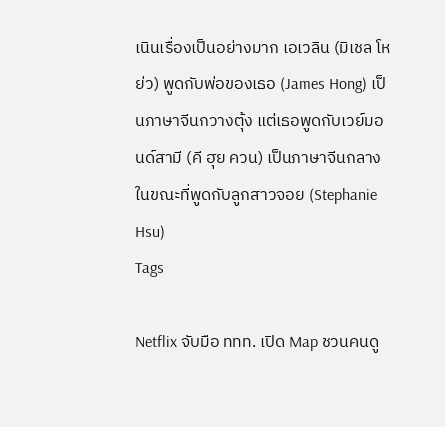เนินเรื่องเป็นอย่างมาก เอเวลิน (มิเชล โหย่ว) พูดกับพ่อของเธอ (James Hong) เป็นภาษาจีนกวางตุ้ง แต่เธอพูดกับเวย์มอนด์สามี (คี ฮุย ควน) เป็นภาษาจีนกลาง ในขณะที่พูดกับลูกสาวจอย (Stephanie Hsu)
Tags

Netflix จับมือ ททท. เปิด Map ชวนคนดู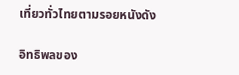เที่ยวทั่วไทยตามรอยหนังดัง

อิทธิพลของ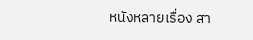หนังหลายเรื่อง สา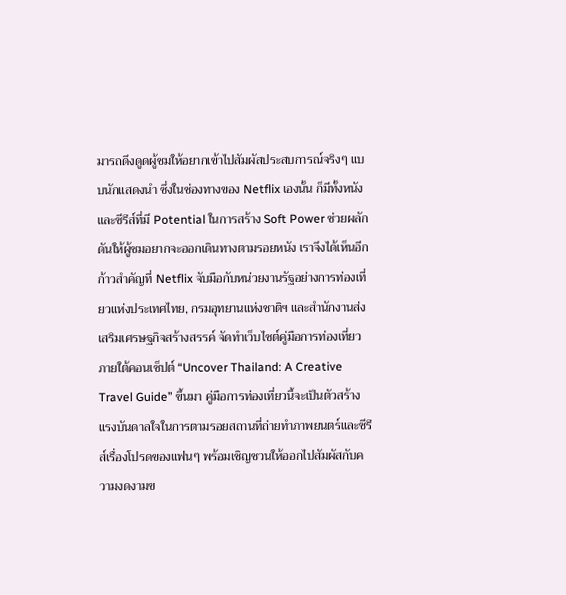มารถดึงดูดผู้ชมให้อยากเข้าไปสัมผัสประสบการณ์จริงๆ แบบนักแสดงนำ ซึ่งในช่องทางของ Netflix เองนั้น ก็มีทั้งหนังและซีรีส์ที่มี Potential ในการสร้าง Soft Power ช่วยผลักดันให้ผู้ชมอยากจะออกเดินทางตามรอยหนัง เราจึงได้เห็นอีกก้าวสำคัญที่ Netflix จับมือกับหน่วยงานรัฐอย่างการท่องเที่ยวแห่งประเทศไทย, กรมอุทยานแห่งชาติฯ และสำนักงานส่งเสริมเศรษฐกิจสร้างสรรค์ จัดทำเว็บไซต์คู่มือการท่องเที่ยว ภายใต้คอนเซ็ปต์ “Uncover Thailand: A Creative Travel Guide” ขึ้นมา คู่มือการท่องเที่ยวนี้จะเป็นตัวสร้างแรงบันดาลใจในการตามรอยสถานที่ถ่ายทำภาพยนตร์และซีรีส์เรื่องโปรดของแฟนๆ พร้อมเชิญชวนให้ออกไปสัมผัสกับความงดงามข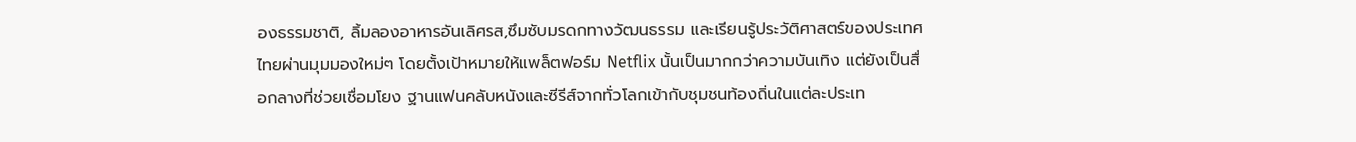องธรรมชาติ, ลิ้มลองอาหารอันเลิศรส,ซึมซับมรดกทางวัฒนธรรม และเรียนรู้ประวัติศาสตร์ของประเทศไทยผ่านมุมมองใหม่ๆ โดยตั้งเป้าหมายให้แพล็ตฟอร์ม Netflix นั้นเป็นมากกว่าความบันเทิง แต่ยังเป็นสื่อกลางที่ช่วยเชื่อมโยง ฐานแฟนคลับหนังและซีรีส์จากทั่วโลกเข้ากับชุมชนท้องถิ่นในแต่ละประเท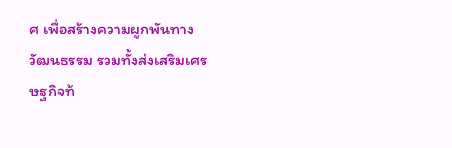ศ เพื่อสร้างความผูกพันทางวัฒนธรรม รวมทั้งส่งเสริมเศรษฐกิจท้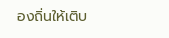องถิ่นให้เติบ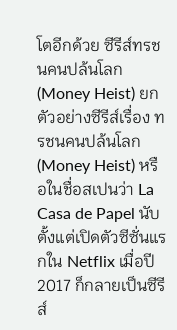โตอีกด้วย ซีรีส์ทรชนคนปล้นโลก (Money Heist) ยกตัวอย่างซีรีส์เรื่อง ทรชนคนปล้นโลก (Money Heist) หรือในชื่อสเปนว่า La Casa de Papel นับตั้งแต่เปิดตัวซีซั่นแรกใน Netflix เมื่อปี 2017 ก็กลายเป็นซีรีส์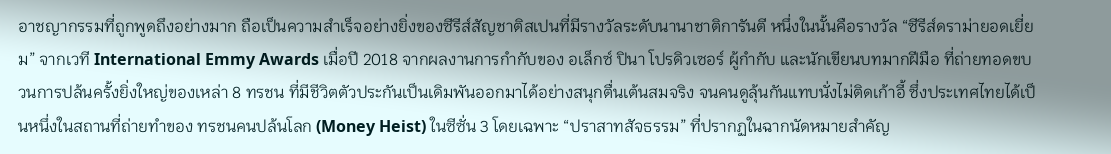อาชญากรรมที่ถูกพูดถึงอย่างมาก ถือเป็นความสำเร็จอย่างยิ่งของซีรีส์สัญชาติสเปนที่มีรางวัลระดับนานาชาติการันตี หนึ่งในนั้นคือรางวัล “ซีรีส์ดราม่ายอดเยี่ยม” จากเวที International Emmy Awards เมื่อปี 2018 จากผลงานการกำกับของ อเล็กซ์ ปินา โปรดิวเซอร์ ผู้กำกับ และนักเขียนบทมากฝีมือ ที่ถ่ายทอดขบวนการปล้นครั้งยิ่งใหญ่ของเหล่า 8 ทรชน ที่มีชีวิตตัวประกันเป็นเดิมพันออกมาได้อย่างสนุกตื่นเต้นสมจริง จนคนดูลุ้นกันแทบนั่งไม่ติดเก้าอี้ ซึ่งประเทศไทยได้เป็นหนึ่งในสถานที่ถ่ายทำของ ทรชนคนปล้นโลก (Money Heist) ในซีซั่น 3 โดยเฉพาะ “ปราสาทสัจธรรม” ที่ปรากฏในฉากนัดหมายสำคัญ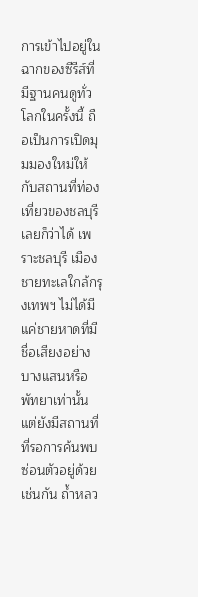การเข้าไปอยู่ในฉากของซีรีส์ที่มีฐานคนดูทั่วโลกในครั้งนี้ ถือเป็นการเปิดมุมมองใหม่ให้กับสถานที่ท่องเที่ยวของชลบุรีเลยก็ว่าได้ เพราะชลบุรี เมืองชายทะเลใกล้กรุงเทพฯ ไม่ได้มีแค่ชายหาดที่มีชื่อเสียงอย่างบางแสนหรือพัทยาเท่านั้น แต่ยังมีสถานที่ที่รอการค้นพบซ่อนตัวอยู่ด้วยเช่นกัน ถ้ำหลว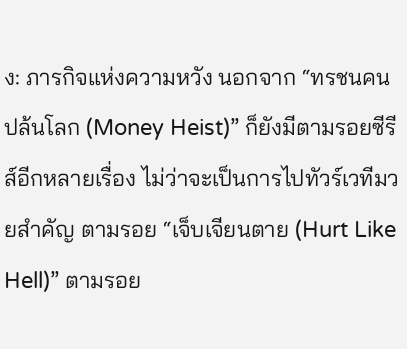ง: ภารกิจแห่งความหวัง นอกจาก “ทรชนคนปล้นโลก (Money Heist)” ก็ยังมีตามรอยซีรีส์อีกหลายเรื่อง ไม่ว่าจะเป็นการไปทัวร์เวทีมวยสำคัญ ตามรอย “เจ็บเจียนตาย (Hurt Like Hell)” ตามรอย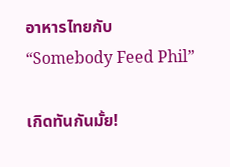อาหารไทยกับ “Somebody Feed Phil”

เกิดทันกันมั้ย!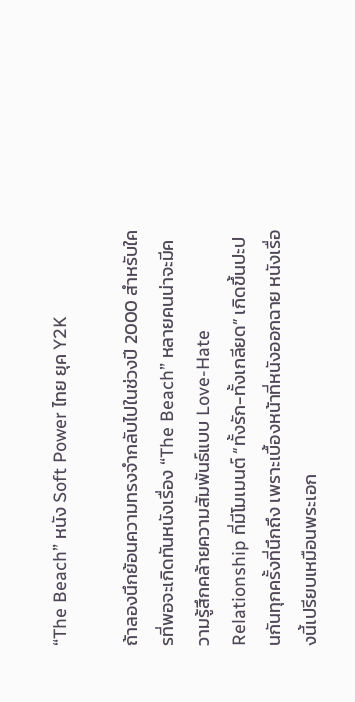“The Beach” หนัง Soft Power ไทย ยุค Y2K

ถ้าลองนึกย้อนความทรงจำกลับไปในช่วงปี 2000 สำหรับใครที่พอจะเกิดทันหนังเรื่อง “The Beach” หลายคนน่าจะมีความรู้สึกคล้ายความสัมพันธ์แบบ Love-Hate Relationship ที่มีโมเมนต์ “ทั้งรัก-ทั้งเกลียด” เกิดขึ้นปะปนกันทุกครั้งที่นึกถึง เพราะเบื้องหน้าที่หนังออกฉาย หนังเรื่องนี้เปรียบเหมือนพระเอก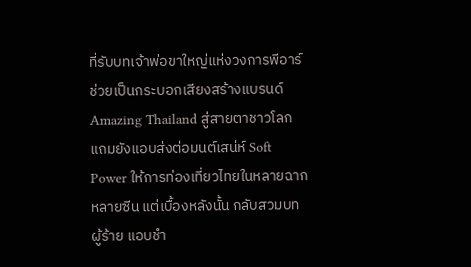ที่รับบทเจ้าพ่อขาใหญ่แห่งวงการพีอาร์ ช่วยเป็นกระบอกเสียงสร้างแบรนด์ Amazing Thailand สู่สายตาชาวโลก แถมยังแอบส่งต่อมนต์เสน่ห์ Soft Power ให้การท่องเที่ยวไทยในหลายฉากหลายซีน แต่เบื้องหลังนั้น กลับสวมบทผู้ร้าย แอบชำ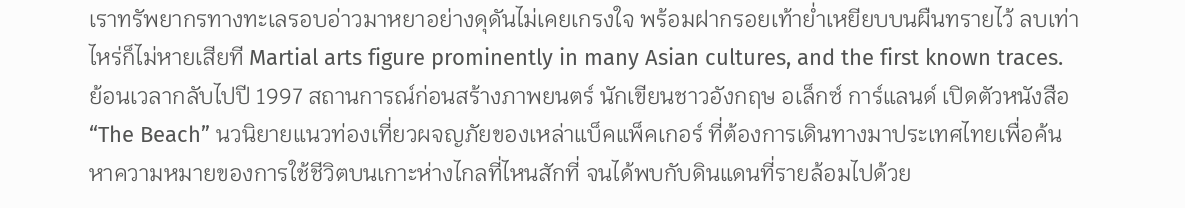เราทรัพยากรทางทะเลรอบอ่าวมาหยาอย่างดุดันไม่เคยเกรงใจ พร้อมฝากรอยเท้าย่ำเหยียบบนผืนทรายไว้ ลบเท่าไหร่ก็ไม่หายเสียที Martial arts figure prominently in many Asian cultures, and the first known traces. ย้อนเวลากลับไปปี 1997 สถานการณ์ก่อนสร้างภาพยนตร์ นักเขียนชาวอังกฤษ อเล็กซ์ การ์แลนด์ เปิดตัวหนังสือ “The Beach” นวนิยายแนวท่องเที่ยวผจญภัยของเหล่าแบ็คแพ็คเกอร์ ที่ต้องการเดินทางมาประเทศไทยเพื่อค้นหาความหมายของการใช้ชีวิตบนเกาะห่างไกลที่ไหนสักที่ จนได้พบกับดินแดนที่รายล้อมไปด้วย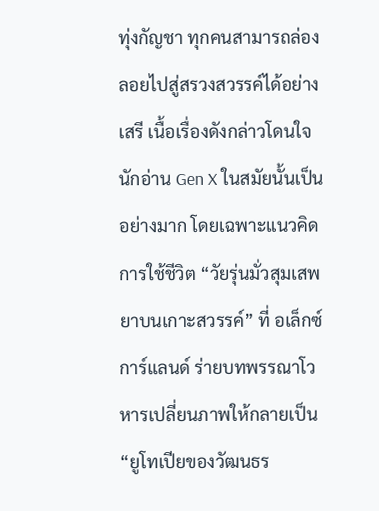ทุ่งกัญชา ทุกคนสามารถล่องลอยไปสู่สรวงสวรรค์ได้อย่างเสรี เนื้อเรื่องดังกล่าวโดนใจนักอ่าน Gen X ในสมัยนั้นเป็นอย่างมาก โดยเฉพาะแนวคิดการใช้ชีวิต “วัยรุ่นมั่วสุมเสพยาบนเกาะสวรรค์” ที่ อเล็กซ์ การ์แลนด์ ร่ายบทพรรณาโวหารเปลี่ยนภาพให้กลายเป็น “ยูโทเปียของวัฒนธร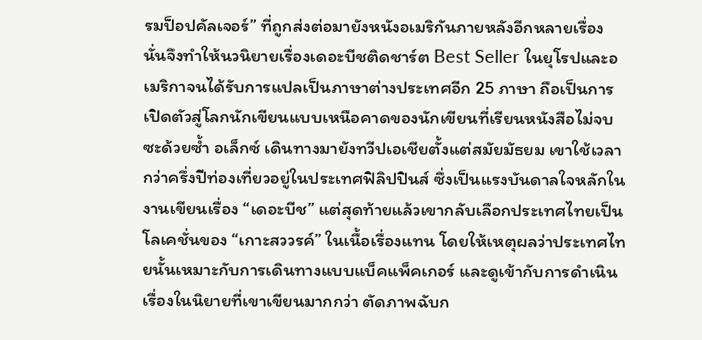รมป็อปคัลเจอร์” ที่ถูกส่งต่อมายังหนังอเมริกันภายหลังอีกหลายเรื่อง นั่นจึงทำให้นวนิยายเรื่องเดอะบีชติดชาร์ต Best Seller ในยุโรปและอเมริกาจนได้รับการแปลเป็นภาษาต่างประเทศอีก 25 ภาษา ถือเป็นการเปิดตัวสู่โลกนักเขียนแบบเหนือคาดของนักเขียนที่เรียนหนังสือไม่จบซะด้วยซ้ำ อเล็กซ์ เดินทางมายังทวีปเอเชียตั้งแต่สมัยมัธยม เขาใช้เวลากว่าครึ่งปีท่องเที่ยวอยู่ในประเทศฟิลิปปินส์ ซึ่งเป็นแรงบันดาลใจหลักในงานเขียนเรื่อง “เดอะบีช” แต่สุดท้ายแล้วเขากลับเลือกประเทศไทยเป็นโลเคชั่นของ “เกาะสววรค์” ในเนื้อเรื่องแทน โดยให้เหตุผลว่าประเทศไทยนั้นเหมาะกับการเดินทางแบบแบ็คแพ็คเกอร์ และดูเข้ากับการดำเนินเรื่องในนิยายที่เขาเขียนมากกว่า ตัดภาพฉับก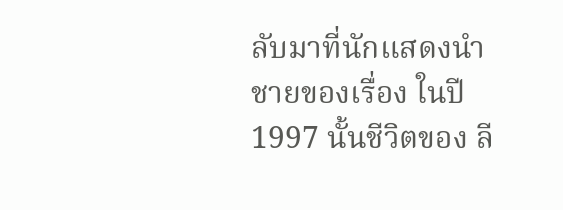ลับมาที่นักแสดงนำชายของเรื่อง ในปี 1997 นั้นชีวิตของ ลี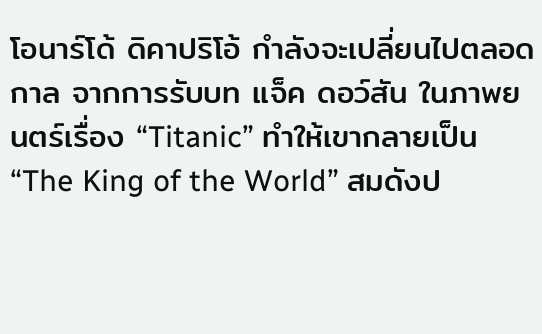โอนาร์โด้ ดิคาปริโอ้ กำลังจะเปลี่ยนไปตลอดกาล จากการรับบท แจ็ค ดอว์สัน ในภาพยนตร์เรื่อง “Titanic” ทำให้เขากลายเป็น “The King of the World” สมดังป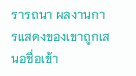รารถนา ผลงานการแสดงของเขาถูกเสนอชื่อเข้า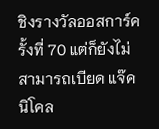ชิงรางวัลออสการ์ครั้งที่ 70 แต่ก็ยังไม่สามารถเบียด แจ๊ค นิโคล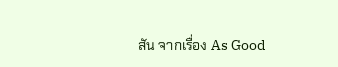สัน จากเรื่อง As Good